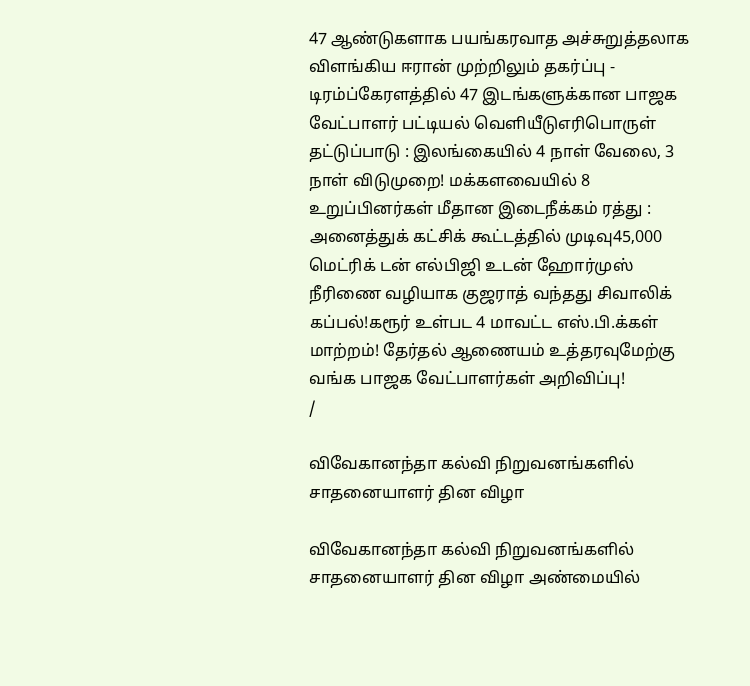47 ஆண்டுகளாக பயங்கரவாத அச்சுறுத்தலாக விளங்கிய ஈரான் முற்றிலும் தகர்ப்பு - டிரம்ப்கேரளத்தில் 47 இடங்களுக்கான பாஜக வேட்பாளர் பட்டியல் வெளியீடுஎரிபொருள் தட்டுப்பாடு : இலங்கையில் 4 நாள் வேலை, 3 நாள் விடுமுறை! மக்களவையில் 8 உறுப்பினர்கள் மீதான இடைநீக்கம் ரத்து : அனைத்துக் கட்சிக் கூட்டத்தில் முடிவு45,000 மெட்ரிக் டன் எல்பிஜி உடன் ஹோர்முஸ் நீரிணை வழியாக குஜராத் வந்தது சிவாலிக் கப்பல்!கரூர் உள்பட 4 மாவட்ட எஸ்.பி.க்கள் மாற்றம்! தேர்தல் ஆணையம் உத்தரவுமேற்கு வங்க பாஜக வேட்பாளர்கள் அறிவிப்பு!
/

விவேகானந்தா கல்வி நிறுவனங்களில் சாதனையாளர் தின விழா

விவேகானந்தா கல்வி நிறுவனங்களில் சாதனையாளர் தின விழா அண்மையில்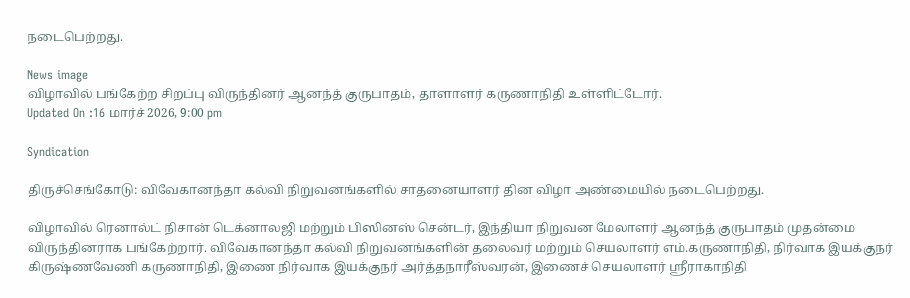நடைபெற்றது.

News image
விழாவில் பங்கேற்ற சிறப்பு விருந்தினர் ஆனந்த் குருபாதம், தாளாளர் கருணாநிதி உள்ளிட்டோர்.
Updated On :16 மார்ச் 2026, 9:00 pm

Syndication

திருச்செங்கோடு: விவேகானந்தா கல்வி நிறுவனங்களில் சாதனையாளர் தின விழா அண்மையில் நடைபெற்றது.

விழாவில் ரெனால்ட் நிசான் டெக்னாலஜி மற்றும் பிஸினஸ் சென்டர், இந்தியா நிறுவன மேலாளர் ஆனந்த் குருபாதம் முதன்மை விருந்தினராக பங்கேற்றார். விவேகானந்தா கல்வி நிறுவனங்களின் தலைவர் மற்றும் செயலாளர் எம்.கருணாநிதி, நிர்வாக இயக்குநர் கிருஷ்ணவேணி கருணாநிதி, இணை நிர்வாக இயக்குநர் அர்த்தநாரீஸ்வரன், இணைச் செயலாளர் ஸ்ரீராகாநிதி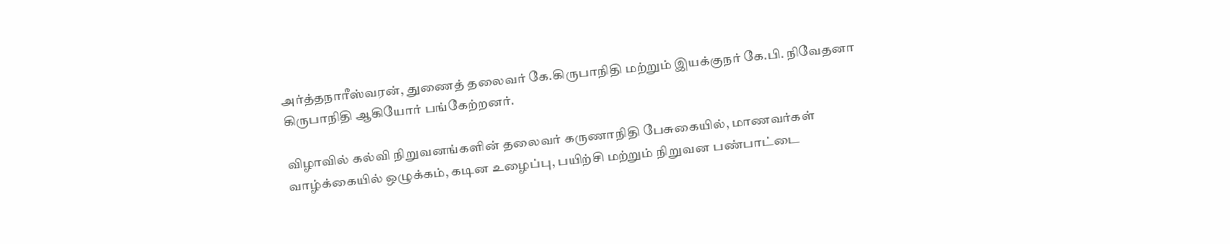அர்த்தநாரீஸ்வரன், துணைத் தலைவர் கே.கிருபாநிதி மற்றும் இயக்குநர் கே.பி. நிவேதனா கிருபாநிதி ஆகியோர் பங்கேற்றனர்.

விழாவில் கல்வி நிறுவனங்களின் தலைவர் கருணாநிதி பேசுகையில், மாணவர்கள் வாழ்க்கையில் ஒழுக்கம், கடின உழைப்பு, பயிற்சி மற்றும் நிறுவன பண்பாட்டை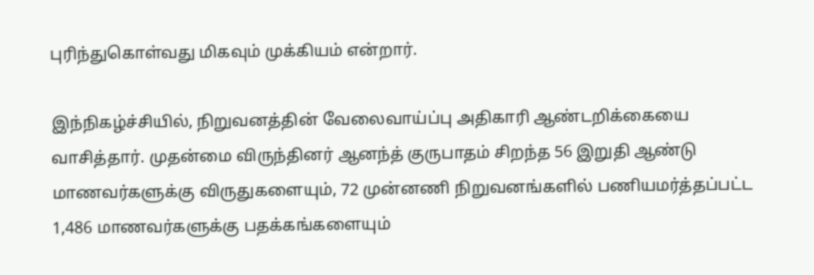புரிந்துகொள்வது மிகவும் முக்கியம் என்றார்.

இந்நிகழ்ச்சியில், நிறுவனத்தின் வேலைவாய்ப்பு அதிகாரி ஆண்டறிக்கையை வாசித்தார். முதன்மை விருந்தினர் ஆனந்த் குருபாதம் சிறந்த 56 இறுதி ஆண்டு மாணவர்களுக்கு விருதுகளையும், 72 முன்னணி நிறுவனங்களில் பணியமர்த்தப்பட்ட 1,486 மாணவர்களுக்கு பதக்கங்களையும்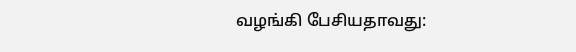வழங்கி பேசியதாவது: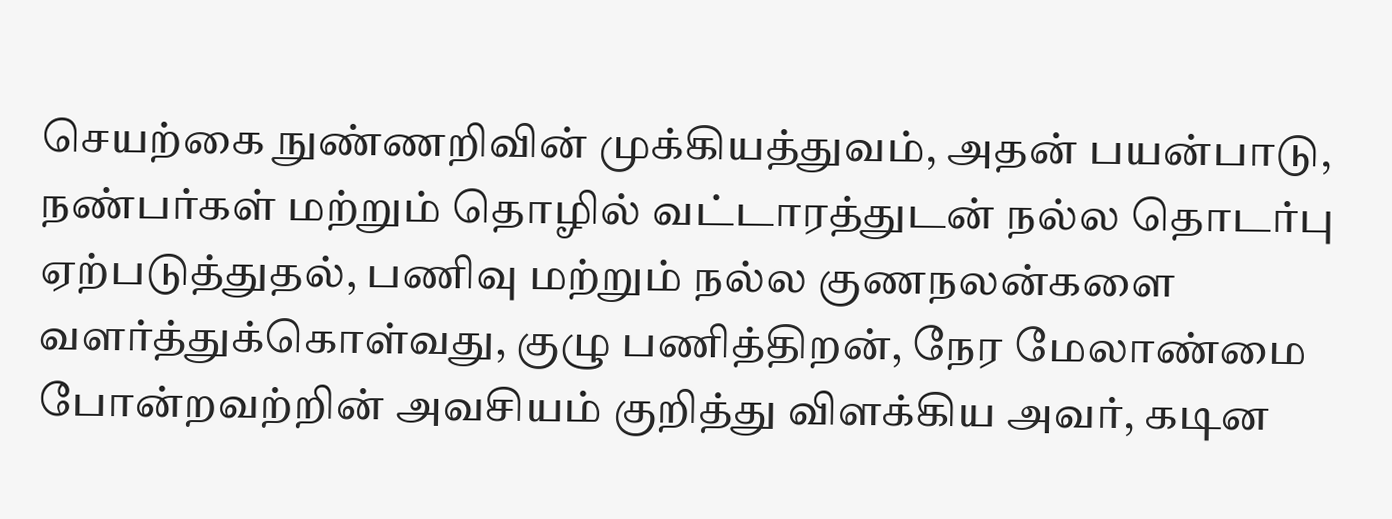செயற்கை நுண்ணறிவின் முக்கியத்துவம், அதன் பயன்பாடு, நண்பர்கள் மற்றும் தொழில் வட்டாரத்துடன் நல்ல தொடர்பு ஏற்படுத்துதல், பணிவு மற்றும் நல்ல குணநலன்களை வளர்த்துக்கொள்வது, குழு பணித்திறன், நேர மேலாண்மை போன்றவற்றின் அவசியம் குறித்து விளக்கிய அவர், கடின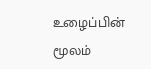உழைப்பின் மூலம்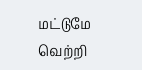மட்டுமே வெற்றி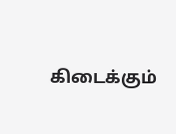கிடைக்கும்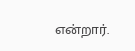என்றார்.